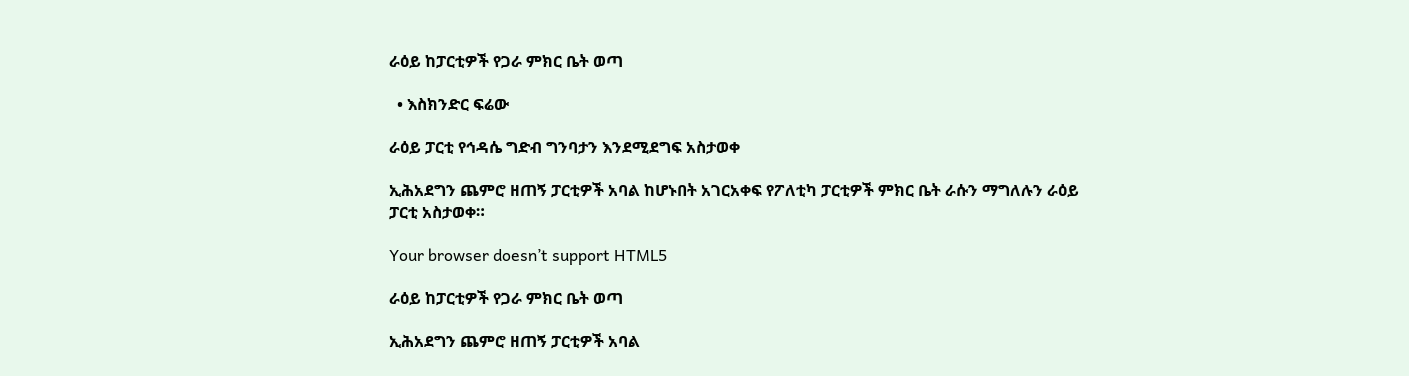ራዕይ ከፓርቲዎች የጋራ ምክር ቤት ወጣ

  • እስክንድር ፍሬው

ራዕይ ፓርቲ የኅዳሴ ግድብ ግንባታን እንደሚደግፍ አስታወቀ

ኢሕአደግን ጨምሮ ዘጠኝ ፓርቲዎች አባል ከሆኑበት አገርአቀፍ የፖለቲካ ፓርቲዎች ምክር ቤት ራሱን ማግለሉን ራዕይ ፓርቲ አስታወቀ።

Your browser doesn’t support HTML5

ራዕይ ከፓርቲዎች የጋራ ምክር ቤት ወጣ

ኢሕአደግን ጨምሮ ዘጠኝ ፓርቲዎች አባል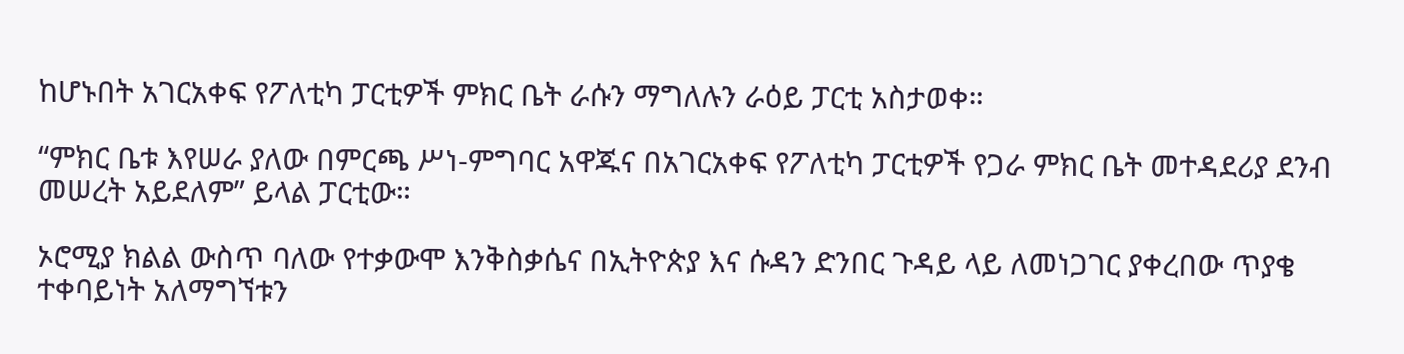ከሆኑበት አገርአቀፍ የፖለቲካ ፓርቲዎች ምክር ቤት ራሱን ማግለሉን ራዕይ ፓርቲ አስታወቀ።

“ምክር ቤቱ እየሠራ ያለው በምርጫ ሥነ-ምግባር አዋጁና በአገርአቀፍ የፖለቲካ ፓርቲዎች የጋራ ምክር ቤት መተዳደሪያ ደንብ መሠረት አይደለም” ይላል ፓርቲው።

ኦሮሚያ ክልል ውስጥ ባለው የተቃውሞ እንቅስቃሴና በኢትዮጵያ እና ሱዳን ድንበር ጉዳይ ላይ ለመነጋገር ያቀረበው ጥያቄ ተቀባይነት አለማግኘቱን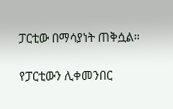ፓርቲው በማሳያነት ጠቅሷል።

የፓርቲውን ሊቀመንበር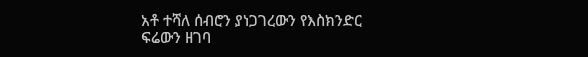አቶ ተሻለ ሰብሮን ያነጋገረውን የእስክንድር ፍሬውን ዘገባ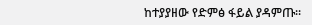ከተያያዘው የድምፅ ፋይል ያዳምጡ፡፡